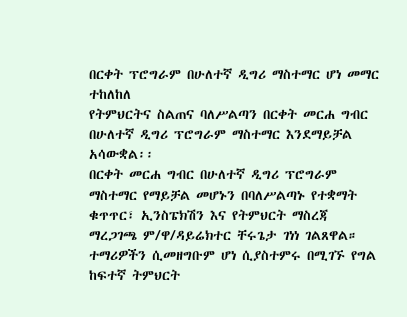በርቀት ፕሮግራም በሁለተኛ ዲግሪ ማስተማር ሆነ መማር ተከለከለ
የትምህርትና ስልጠና ባለሥልጣን በርቀት መርሐ ግብር በሁለተኛ ዲግሪ ፕሮግራም ማስተማር እንደማይቻል አሳውቋል፡፡
በርቀት መርሐ ግብር በሁለተኛ ዲግሪ ፕሮግራም ማስተማር የማይቻል መሆኑን በባለሥልጣኑ የተቋማት ቁጥጥር፣ ኢንስፔክሽን እና የትምህርት ማስረጃ ማረጋገጫ ም/ዋ/ዳይሬክተር ቸሩጌታ ገነነ ገልጸዋል።
ተማሪዎችን ሲመዘግቡም ሆነ ሲያስተምሩ በሚገኙ የግል ከፍተኛ ትምህርት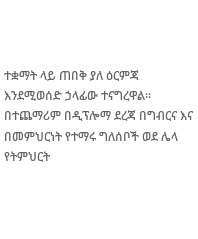ተቋማት ላይ ጠበቅ ያለ ዕርምጃ እንደሚወሰድ ኃላፊው ተናግረዋል።
በተጨማሪም በዲፕሎማ ደረጃ በግብርና እና በመምህርነት የተማሩ ግለሰቦች ወደ ሌላ የትምህርት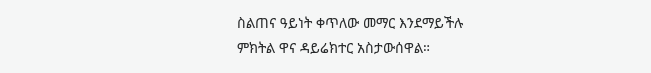ስልጠና ዓይነት ቀጥለው መማር እንደማይችሉ ምክትል ዋና ዳይሬክተር አስታውሰዋል።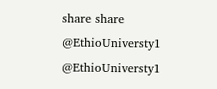share share
@EthioUniversty1 @EthioUniversty1